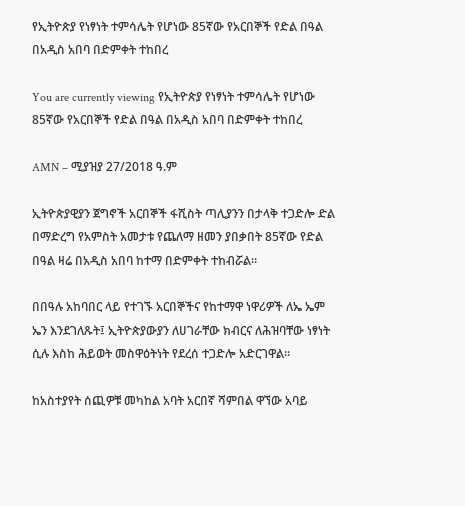የኢትዮጵያ የነፃነት ተምሳሌት የሆነው 85ኛው የአርበኞች የድል በዓል በአዲስ አበባ በድምቀት ተከበረ

You are currently viewing የኢትዮጵያ የነፃነት ተምሳሌት የሆነው 85ኛው የአርበኞች የድል በዓል በአዲስ አበባ በድምቀት ተከበረ

AMN – ሚያዝያ 27/2018 ዓ.ም

ኢትዮጵያዊያን ጀግኖች አርበኞች ፋሺስት ጣሊያንን በታላቅ ተጋድሎ ድል በማድረግ የአምስት አመታቱ የጨለማ ዘመን ያበቃበት 85ኛው የድል በዓል ዛሬ በአዲስ አበባ ከተማ በድምቀት ተከብሯል።

በበዓሉ አከባበር ላይ የተገኙ አርበኞችና የከተማዋ ነዋሪዎች ለኤ ኤም ኤን እንደገለጹት፤ ኢትዮጵያውያን ለሀገራቸው ክብርና ለሕዝባቸው ነፃነት ሲሉ እስከ ሕይወት መስዋዕትነት የደረሰ ተጋድሎ አድርገዋል።

ከአስተያየት ሰጪዎቹ መካከል አባት አርበኛ ሻምበል ዋኘው አባይ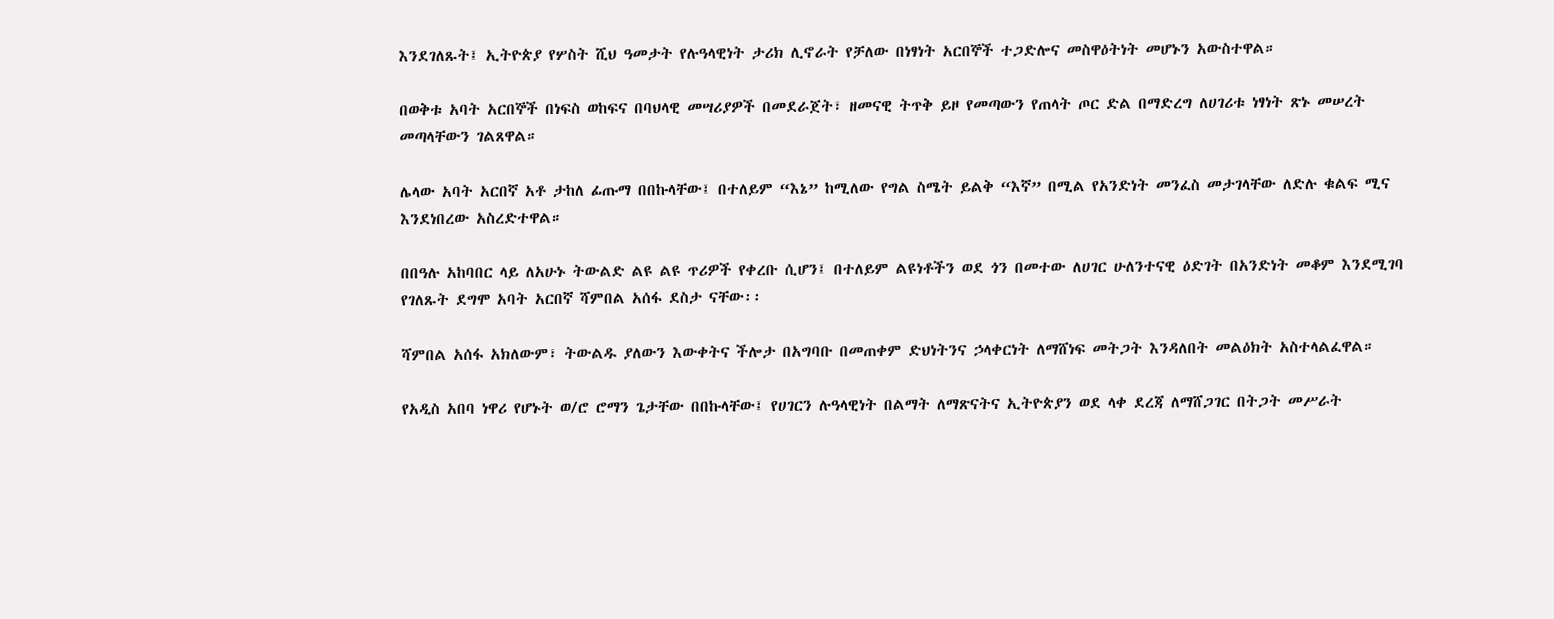እንደገለጹት፤ ኢትዮጵያ የሦስት ሺህ ዓመታት የሉዓላዊነት ታሪክ ሊኖራት የቻለው በነፃነት አርበኞች ተጋድሎና መስዋዕትነት መሆኑን አውስተዋል።

በወቅቱ አባት አርበኞች በነፍስ ወከፍና በባህላዊ መሣሪያዎች በመደራጀት፣ ዘመናዊ ትጥቅ ይዞ የመጣውን የጠላት ጦር ድል በማድረግ ለሀገሪቱ ነፃነት ጽኑ መሠረት መጣላቸውን ገልጸዋል።

ሌላው አባት አርበኛ አቶ ታከለ ፊጡማ በበኩላቸው፤ በተለይም “እኔ” ከሚለው የግል ስሜት ይልቅ “እኛ” በሚል የአንድነት መንፈስ መታገላቸው ለድሉ ቁልፍ ሚና እንደነበረው አስረድተዋል።

በበዓሉ አከባበር ላይ ለአሁኑ ትውልድ ልዩ ልዩ ጥሪዎች የቀረቡ ሲሆን፤ በተለይም ልዩነቶችን ወደ ጎን በመተው ለሀገር ሁለንተናዊ ዕድገት በአንድነት መቆም እንደሚገባ የገለጹት ደግሞ አባት አርበኛ ሻምበል አሰፋ ደስታ ናቸው፡፡

ሻምበል አሰፋ አክለውም፣ ትውልዱ ያለውን እውቀትና ችሎታ በአግባቡ በመጠቀም ድህነትንና ኃላቀርነት ለማሸነፍ መትጋት እንዳለበት መልዕክት አስተላልፈዋል።

የአዲስ አበባ ነዋሪ የሆኑት ወ/ሮ ሮማን ጌታቸው በበኩላቸው፤ የሀገርን ሉዓላዊነት በልማት ለማጽናትና ኢትዮጵያን ወደ ላቀ ደረጃ ለማሸጋገር በትጋት መሥራት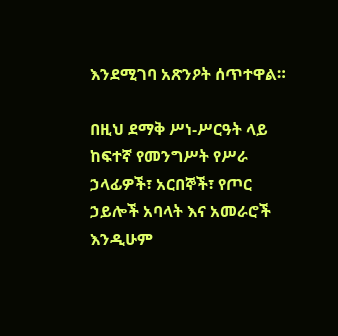እንደሚገባ አጽንዖት ሰጥተዋል።

በዚህ ደማቅ ሥነ-ሥርዓት ላይ ከፍተኛ የመንግሥት የሥራ ኃላፊዎች፣ አርበኞች፣ የጦር ኃይሎች አባላት እና አመራሮች እንዲሁም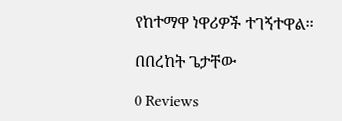የከተማዋ ነዋሪዎች ተገኝተዋል፡፡

በበረከት ጌታቸው

0 Reviews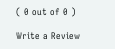( 0 out of 0 )

Write a Review